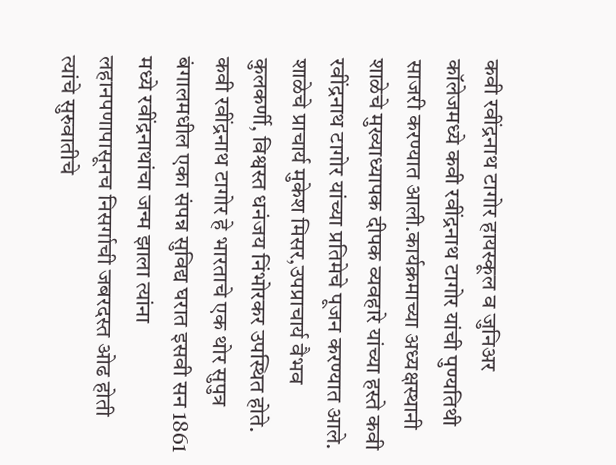कवी रवींद्रनाथ टागोर हायस्कूल व जुनिअर कॉलेजमध्ये कवी रवींद्रनाथ टागोर यांची पुण्यतिथी साजरी करण्यात आली.कार्यक्रमाच्या अध्यक्षस्थानी शाळेचे मुख्याध्यापक दीपक व्यवहारे यांच्या हस्ते कवी रवींद्रनाथ टागोर यांच्या प्रतिमेचे पूजन करण्यात आले. शाळेचे प्राचार्य मुकेश मिसर,उपप्राचार्य वैभव कुलकर्णी, विश्वस्त धनंजय निंभोरकर उपस्थित होते.
कवी रवींद्रनाथ टागोर हे भारताचे एक थोर सुपुत्र बंगालमधील एका संपन्न सुविद्य घरात इसवी सन 1861 मध्ये रवींद्रनाथांचा जन्म झाला त्यांना लहानपणापासूनच निसर्गाची जबरदस्त ओढ होती त्यांचे सुरुवातीचे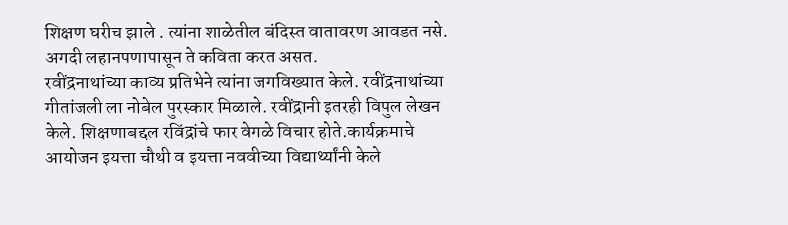शिक्षण घरीच झाले . त्यांना शाळेतील बंदिस्त वातावरण आवडत नसे. अगदी लहानपणापासून ते कविता करत असत.
रवींद्रनाथांच्या काव्य प्रतिभेने त्यांना जगविख्यात केले. रवींद्रनाथांच्या गीतांजली ला नोबेल पुरस्कार मिळाले. रवींद्रानी इतरही विपुल लेखन केले. शिक्षणाबद्दल रविंद्रांचे फार वेगळे विचार होते.कार्यक्रमाचे आयोजन इयत्ता चौथी व इयत्ता नववीच्या विद्यार्थ्यांनी केले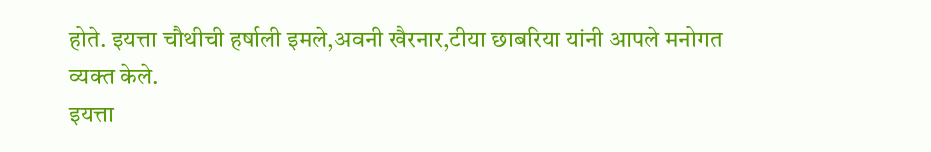होते. इयत्ता चौथीची हर्षाली इमले,अवनी खैरनार,टीया छाबरिया यांनी आपले मनोगत व्यक्त केले.
इयत्ता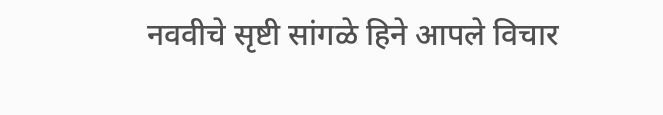नववीचे सृष्टी सांगळे हिने आपले विचार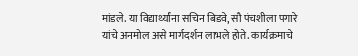मांडले. या विद्यार्थ्यांना सचिन बिडवे, सौ पंचशीला पगारे यांचे अनमोल असे मार्गदर्शन लाभले होते. कार्यक्रमाचे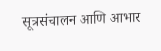सूत्रसंचालन आणि आभार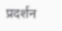प्रदर्शन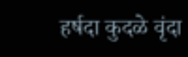हर्षदा कुदळे वृंदा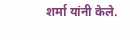शर्मा यांनी केले.